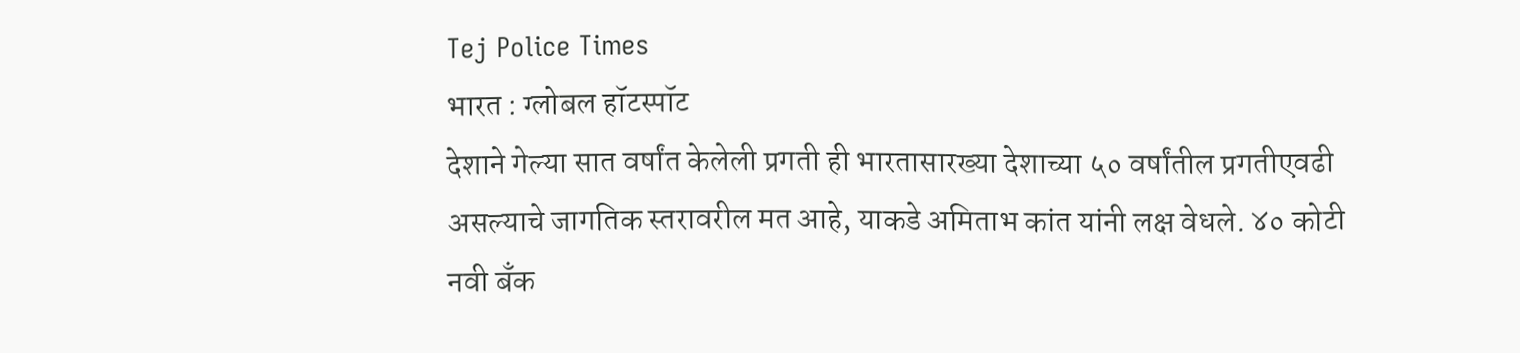Tej Police Times
भारत : ग्लोबल हॉटस्पॉट
देशाने गेल्या सात वर्षांत केलेली प्रगती ही भारतासारख्या देशाच्या ५० वर्षांतील प्रगतीएवढी असल्याचे जागतिक स्तरावरील मत आहे, याकडे अमिताभ कांत यांनी लक्ष वेधले. ४० कोटी नवी बँक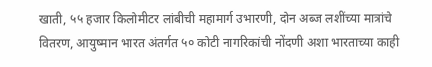खाती, ५५ हजार किलोमीटर लांबीची महामार्ग उभारणी, दोन अब्ज लशींच्या मात्रांचे वितरण, आयुष्मान भारत अंतर्गत ५० कोटी नागरिकांची नोंदणी अशा भारताच्या काही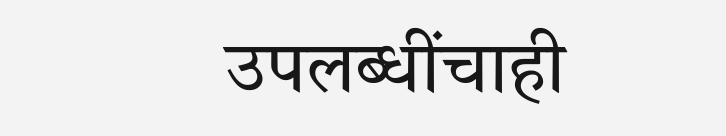उपलब्धींचाही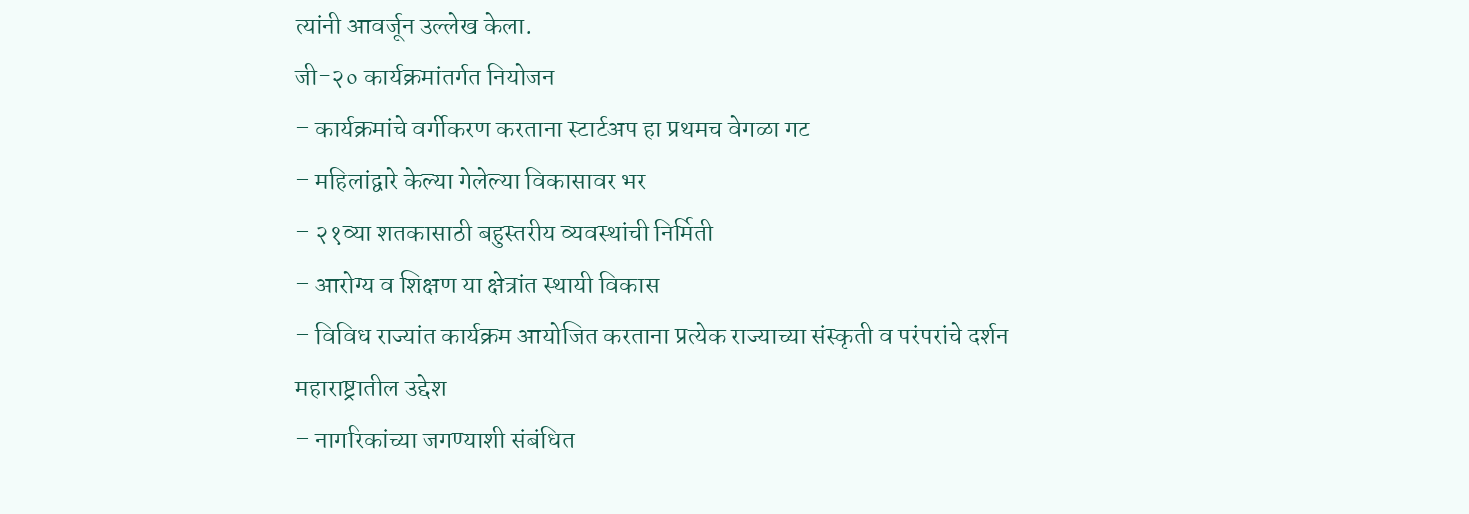त्यांनी आवर्जून उल्लेख केला.
जी-२० कार्यक्रमांतर्गत नियोजन
– कार्यक्रमांचे वर्गीकरण करताना स्टार्टअप हा प्रथमच वेगळा गट
– महिलांद्वारे केल्या गेलेल्या विकासावर भर
– २१व्या शतकासाठी बहुस्तरीय व्यवस्थांची निर्मिती
– आरोग्य व शिक्षण या क्षेत्रांत स्थायी विकास
– विविध राज्यांत कार्यक्रम आयोजित करताना प्रत्येक राज्याच्या संस्कृती व परंपरांचे दर्शन
महाराष्ट्रातील उद्देश
– नागरिकांच्या जगण्याशी संबंधित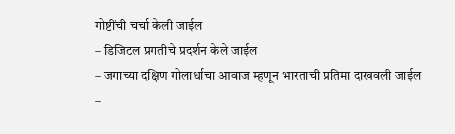गोष्टींची चर्चा केली जाईल
– डिजिटल प्रगतीचे प्रदर्शन केले जाईल
– जगाच्या दक्षिण गोलार्धाचा आवाज म्हणून भारताची प्रतिमा दाखवली जाईल
–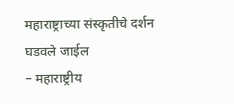महाराष्ट्राच्या संस्कृतीचे दर्शन घडवले जाईल
– महाराष्ट्रीय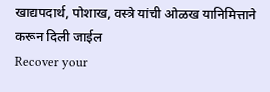खाद्यपदार्थ, पोशाख, वस्त्रे यांची ओळख यानिमित्ताने करून दिली जाईल
Recover your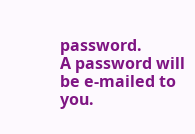password.
A password will be e-mailed to you.